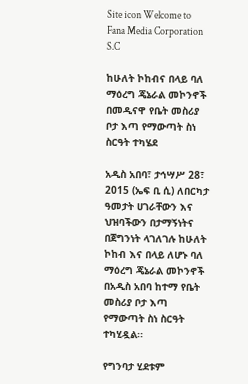Site icon Welcome to Fana Media Corporation S.C

ከሁለት ኮከብና በላይ ባለ ማዕረግ ጄኔራል መኮንኖች በመዲናዋ የቤት መስሪያ ቦታ እጣ የማውጣት ስነ ስርዓት ተካሄደ

አዲስ አበባ፣ ታኅሣሥ 28፣ 2015 (ኤፍ ቢ ሲ) ለበርካታ ዓመታት ሀገራቸውን እና ህዝባችውን በታማኝነትና በጀግንነት ላገለገሉ ከሁለት ኮከብ እና በላይ ለሆኑ ባለ ማዕረግ ጄኔራል መኮንኖች በአዲስ አበባ ከተማ የቤት መስሪያ ቦታ እጣ የማውጣት ስነ ስርዓት ተካሂዷል፡፡

የግንባታ ሂደቱም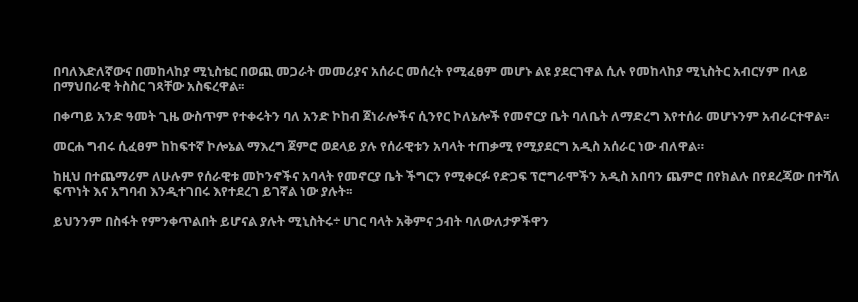በባለእድለኛውና በመከላከያ ሚኒስቴር በወጪ መጋራት መመሪያና አሰራር መሰረት የሚፈፀም መሆኑ ልዩ ያደርገዋል ሲሉ የመከላከያ ሚኒስትር አብርሃም በላይ በማህበራዊ ትስስር ገጻቸው አስፍረዋል፡፡

በቀጣይ አንድ ዓመት ጊዜ ውስጥም የተቀሩትን ባለ አንድ ኮከብ ጀነራሎችና ሲንየር ኮለኔሎች የመኖርያ ቤት ባለቤት ለማድረግ እየተሰራ መሆኑንም አብራርተዋል፡፡

መርሐ ግብሩ ሲፈፀም ከከፍተኛ ኮሎኔል ማእረግ ጀምሮ ወደላይ ያሉ የሰራዊቱን አባላት ተጠቃሚ የሚያደርግ አዲስ አሰራር ነው ብለዋል።

ከዚህ በተጨማሪም ለሁሉም የሰራዊቱ መኮንኖችና አባላት የመኖርያ ቤት ችግርን የሚቀርፉ የድጋፍ ፕሮግራሞችን አዲስ አበባን ጨምሮ በየክልሉ በየደረጃው በተሻለ ፍጥነት እና አግባብ እንዲተገበሩ እየተደረገ ይገኛል ነው ያሉት፡፡

ይህንንም በስፋት የምንቀጥልበት ይሆናል ያሉት ሚኒስትሩ÷ ሀገር ባላት አቅምና ኃብት ባለውለታዎችዋን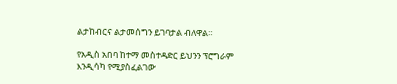ልታከብርና ልታመሰግን ይገባታል ብለዋል።

የአዲስ አበባ ከተማ መስተዳድር ይህንን ፕሮግራም እንዲሳካ የሚያስፈልገው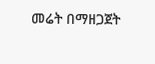መሬት በማዘጋጀት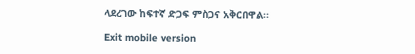ላደረገው ከፍተኛ ድጋፍ ምስጋና አቅርበዋል፡፡

Exit mobile version